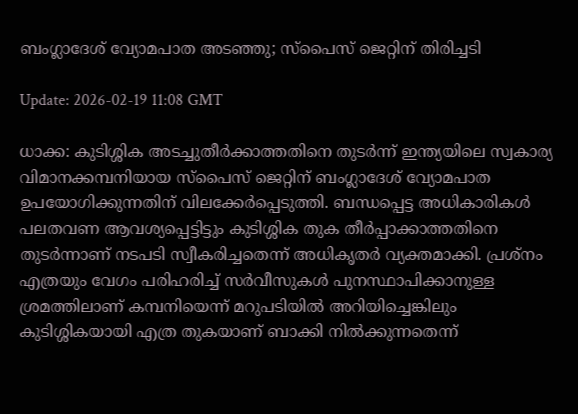ബംഗ്ലാദേശ് വ്യോമപാത അടഞ്ഞു; സ്‌പൈസ് ജെറ്റിന് തിരിച്ചടി

Update: 2026-02-19 11:08 GMT

ധാക്ക: കുടിശ്ശിക അടച്ചുതീര്‍ക്കാത്തതിനെ തുടര്‍ന്ന് ഇന്ത്യയിലെ സ്വകാര്യ വിമാനക്കമ്പനിയായ സ്‌പൈസ് ജെറ്റിന് ബംഗ്ലാദേശ് വ്യോമപാത ഉപയോഗിക്കുന്നതിന് വിലക്കേര്‍പ്പെടുത്തി. ബന്ധപ്പെട്ട അധികാരികള്‍ പലതവണ ആവശ്യപ്പെട്ടിട്ടും കുടിശ്ശിക തുക തീര്‍പ്പാക്കാത്തതിനെ തുടര്‍ന്നാണ് നടപടി സ്വീകരിച്ചതെന്ന് അധികൃതര്‍ വ്യക്തമാക്കി. പ്രശ്‌നം എത്രയും വേഗം പരിഹരിച്ച് സര്‍വീസുകള്‍ പുനസ്ഥാപിക്കാനുള്ള ശ്രമത്തിലാണ് കമ്പനിയെന്ന് മറുപടിയില്‍ അറിയിച്ചെങ്കിലും കുടിശ്ശികയായി എത്ര തുകയാണ് ബാക്കി നില്‍ക്കുന്നതെന്ന്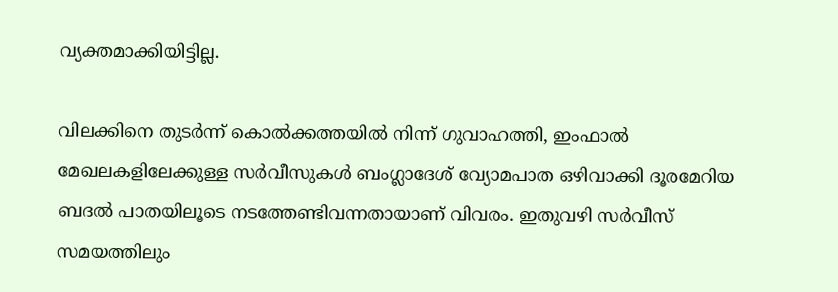വ്യക്തമാക്കിയിട്ടില്ല.

വിലക്കിനെ തുടര്‍ന്ന് കൊല്‍ക്കത്തയില്‍ നിന്ന് ഗുവാഹത്തി, ഇംഫാല്‍ മേഖലകളിലേക്കുള്ള സര്‍വീസുകള്‍ ബംഗ്ലാദേശ് വ്യോമപാത ഒഴിവാക്കി ദൂരമേറിയ ബദല്‍ പാതയിലൂടെ നടത്തേണ്ടിവന്നതായാണ് വിവരം. ഇതുവഴി സര്‍വീസ് സമയത്തിലും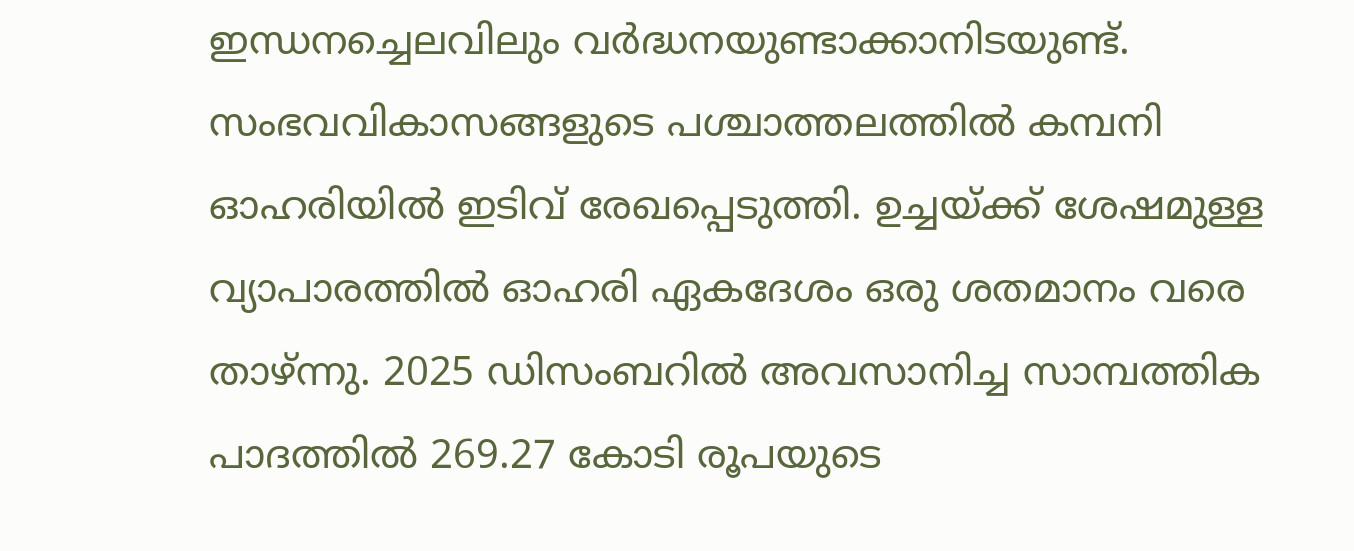ഇന്ധനച്ചെലവിലും വര്‍ദ്ധനയുണ്ടാക്കാനിടയുണ്ട്. സംഭവവികാസങ്ങളുടെ പശ്ചാത്തലത്തില്‍ കമ്പനി ഓഹരിയില്‍ ഇടിവ് രേഖപ്പെടുത്തി. ഉച്ചയ്ക്ക് ശേഷമുള്ള വ്യാപാരത്തില്‍ ഓഹരി ഏകദേശം ഒരു ശതമാനം വരെ താഴ്ന്നു. 2025 ഡിസംബറില്‍ അവസാനിച്ച സാമ്പത്തിക പാദത്തില്‍ 269.27 കോടി രൂപയുടെ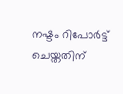നഷ്ടം റിപോര്‍ട്ട് ചെയ്തതിന്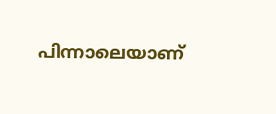പിന്നാലെയാണ്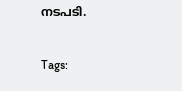നടപടി.

Tags: